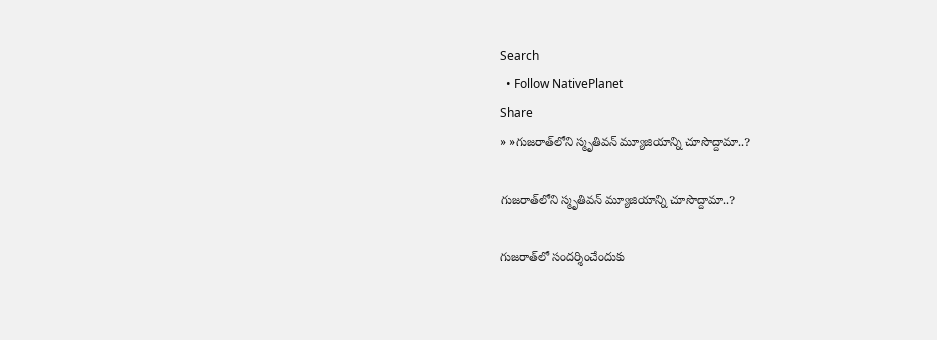Search
  • Follow NativePlanet
Share
» »గుజ‌రాత్‌లోని స్మృతివ‌న్ మ్యూజియాన్ని చూసొద్దామా..?

గుజ‌రాత్‌లోని స్మృతివ‌న్ మ్యూజియాన్ని చూసొద్దామా..?

గుజ‌రాత్‌లో సంద‌ర్శించేందుకు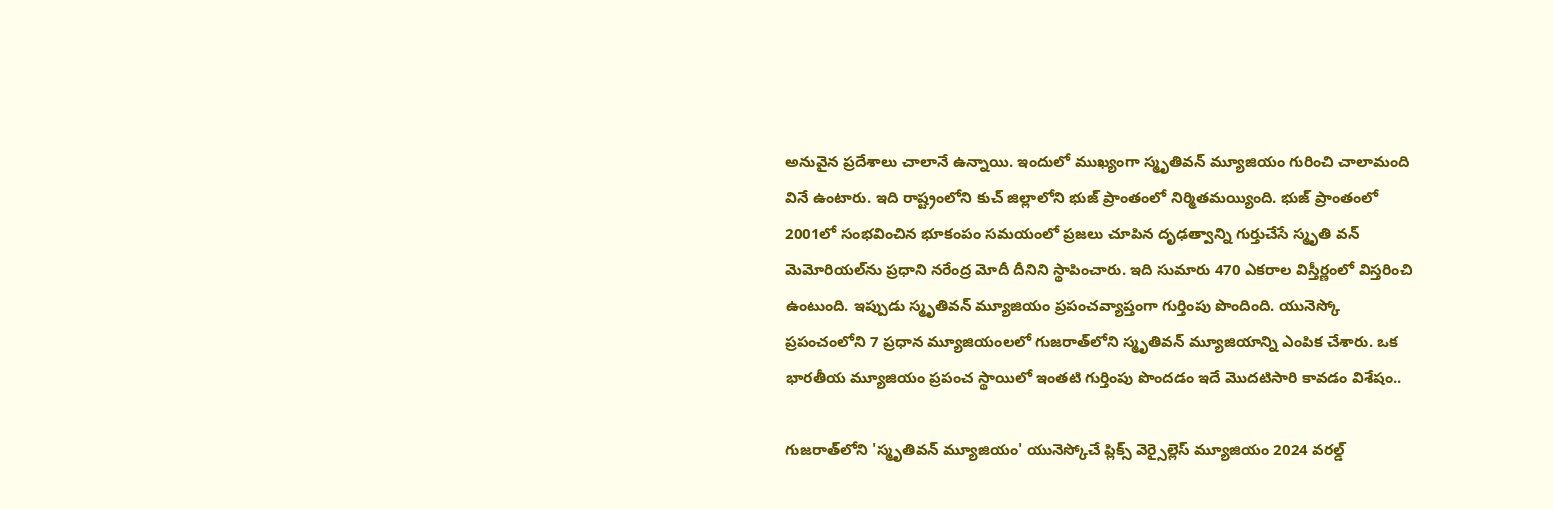అనువైన ప్ర‌దేశాలు చాలానే ఉన్నాయి. ఇందులో ముఖ్యంగా స్మృతివన్ మ్యూజియం గురించి చాలామంది వినే ఉంటారు. ఇది రాష్ట్రంలోని కుచ్ జిల్లాలోని భుజ్‌ ప్రాంతంలో నిర్మిత‌మ‌య్యింది. భుజ్‌ ప్రాంతంలో 2001లో సంభవించిన భూకంపం సమయంలో ప్రజలు చూపిన దృఢత్వాన్ని గుర్తుచేసే స్మృతి వన్ మెమోరియల్‌ను ప్రధాని నరేంద్ర మోదీ దీనిని స్థాపించారు. ఇది సుమారు 470 ఎకరాల విస్తీర్ణంలో విస్తరించి ఉంటుంది. ఇప్పుడు స్మృతివన్ మ్యూజియం ప్రపంచవ్యాప్తంగా గుర్తింపు పొందింది. యునెస్కో ప్రపంచంలోని 7 ప్రధాన మ్యూజియంలలో గుజరాత్‌లోని స్మృతివన్ మ్యూజియాన్ని ఎంపిక చేశారు. ఒక భారతీయ మ్యూజియం ప్రపంచ స్థాయిలో ఇంతటి గుర్తింపు పొందడం ఇదే మొద‌టిసారి కావ‌డం విశేషం..

గుజరాత్‌లోని 'స్మృతివన్ మ్యూజియం' యునెస్కోచే ప్లిక్స్ వెర్సైల్లెస్ మ్యూజియం 2024 వరల్డ్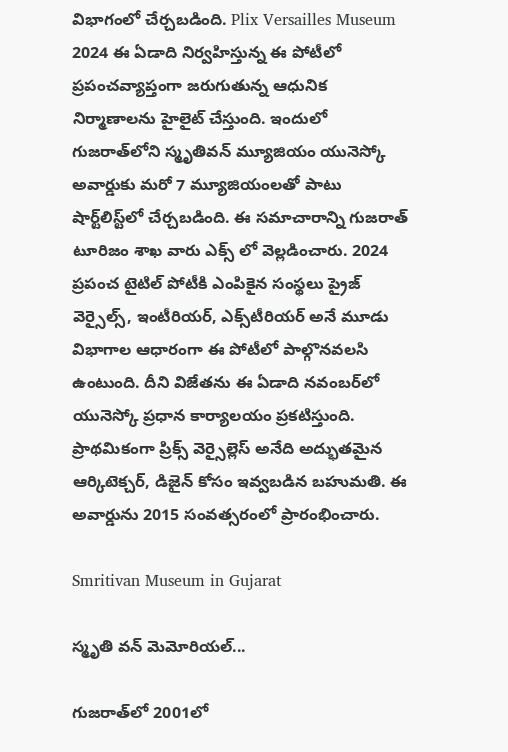విభాగంలో చేర్చబడింది. Plix Versailles Museum 2024 ఈ ఏడాది నిర్వ‌హిస్తున్న ఈ పోటీలో ప్రపంచవ్యాప్తంగా జరుగుతున్న ఆధునిక నిర్మాణాలను హైలైట్ చేస్తుంది. ఇందులో గుజరాత్‌లోని స్మృతివన్ మ్యూజియం యునెస్కో అవార్డుకు మరో 7 మ్యూజియంలతో పాటు షార్ట్‌లిస్ట్‌లో చేర్చ‌బ‌డింది. ఈ సమాచారాన్ని గుజరాత్ టూరిజం శాఖ వారు ఎక్స్ లో వెల్ల‌డించారు. 2024 ప్రపంచ టైటిల్ పోటీకి ఎంపికైన సంస్థలు ప్రైజ్ వెర్సైల్స్, ఇంటీరియర్, ఎక్స్‌టీరియర్ అనే మూడు విభాగాల ఆధారంగా ఈ పోటీలో పాల్గొనవలసి ఉంటుంది. దీని విజేతను ఈ ఏడాది నవంబర్‌లో యునెస్కో ప్రధాన కార్యాలయం ప్రకటిస్తుంది. ప్రాథమికంగా ప్రిక్స్ వెర్సైల్లెస్ అనేది అద్భుతమైన ఆర్కిటెక్చర్, డిజైన్ కోసం ఇవ్వబడిన బహుమతి. ఈ అవార్డును 2015 సంవత్సరంలో ప్రారంభించారు.

Smritivan Museum in Gujarat

స్మృతి వన్ మెమోరియల్‌...

గుజ‌రాత్‌లో 2001లో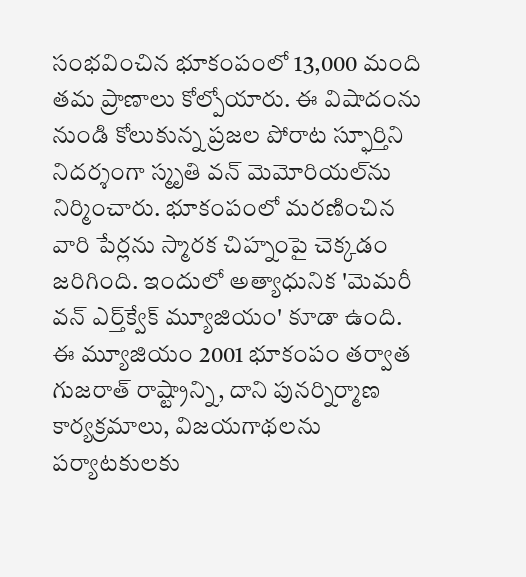సంభవించిన‌ భూకంపంలో 13,000 మంది త‌మ ప్రాణాలు కోల్పోయారు. ఈ విషాదంను నుండి కోలుకున్న ప్రజల పోరాట స్ఫూర్తిని నిద‌ర్శంగా స్మృతి వన్ మెమోరియల్‌ను నిర్మించారు. భూకంపంలో మరణించిన వారి పేర్లను స్మారక చిహ్నంపై చెక్కడం జ‌రిగింది. ఇందులో అత్యాధునిక 'మెమరీ వన్ ఎర్త్‌క్వేక్ మ్యూజియం' కూడా ఉంది. ఈ మ్యూజియం 2001 భూకంపం తర్వాత గుజరాత్ రాష్ట్రాన్ని, దాని పునర్నిర్మాణ కార్యక్రమాలు, విజయగాథలను ప‌ర్యాట‌కుల‌కు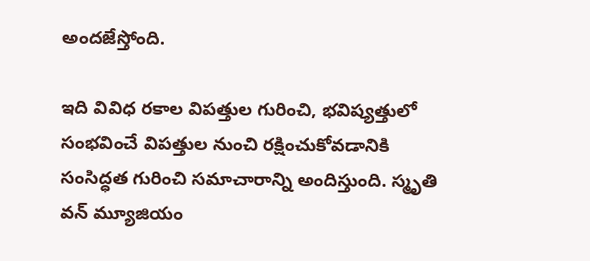అంద‌జేస్తోంది.

ఇది వివిధ రకాల విపత్తుల గురించి, భవిష్యత్తులో సంభ‌వించే విపత్తుల నుంచి ర‌క్షించుకోవ‌డానికి సంసిద్ధత గురించి సమాచారాన్ని అందిస్తుంది. స్మృతి వన్ మ్యూజియం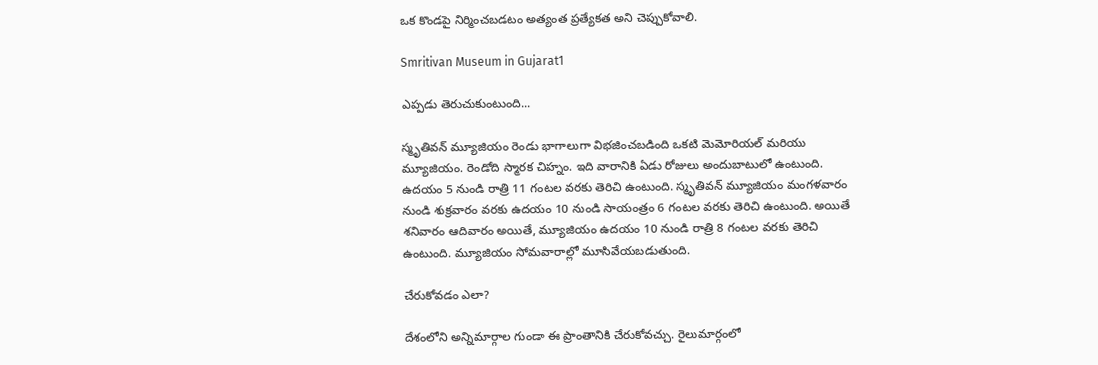ఒక కొండపై నిర్మించబడటం అత్యంత ప్రత్యేకత అని చెప్పుకోవాలి.

Smritivan Museum in Gujarat1

ఎప్ప‌డు తెరుచుకుంటుంది...

స్మృతివన్ మ్యూజియం రెండు భాగాలుగా విభజించబడింది ఒక‌టి మెమోరియల్ మరియు మ్యూజియం. రెండోది స్మారక చిహ్నం. ఇది వారానికి ఏడు రోజులు అందుబాటులో ఉంటుంది. ఉదయం 5 నుండి రాత్రి 11 గంటల వరకు తెరిచి ఉంటుంది. స్మృతివన్ మ్యూజియం మంగళవారం నుండి శుక్రవారం వరకు ఉదయం 10 నుండి సాయంత్రం 6 గంటల వరకు తెరిచి ఉంటుంది. అయితే శనివారం ఆదివారం అయితే, మ్యూజియం ఉదయం 10 నుండి రాత్రి 8 గంటల వరకు తెరిచి ఉంటుంది. మ్యూజియం సోమవారాల్లో మూసివేయబడుతుంది.

చేరుకోవడం ఎలా?

దేశంలోని అన్నిమార్గాల గుండా ఈ ప్రాంతానికి చేరుకోవ‌చ్చు. రైలుమార్గంలో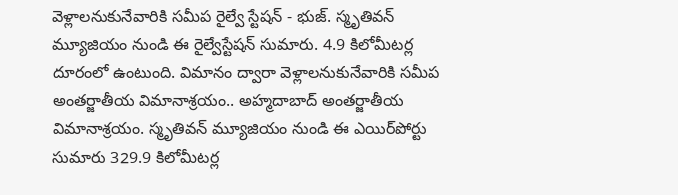వెళ్లాల‌నుకునేవారికి స‌మీప రైల్వే స్టేషన్ - భుజ్. స్మృతివన్ మ్యూజియం నుండి ఈ రైల్వేస్టేష‌న్ సుమారు. 4.9 కిలోమీట‌ర్ల దూరంలో ఉంటుంది. విమానం ద్వారా వెళ్లాల‌నుకునేవారికి సమీప అంతర్జాతీయ విమానాశ్రయం.. అహ్మదాబాద్ అంతర్జాతీయ విమానాశ్రయం. స్మృతివన్ మ్యూజియం నుండి ఈ ఎయిర్‌పోర్టు సుమారు 329.9 కిలోమీట‌ర్ల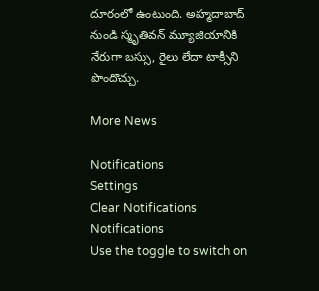దూరంలో ఉంటుంది. అహ్మదాబాద్ నుండి స్మృతివన్ మ్యూజియానికి నేరుగా బస్సు, రైలు లేదా టాక్సీని పొందొచ్చు.

More News

Notifications
Settings
Clear Notifications
Notifications
Use the toggle to switch on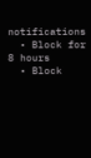notifications
  • Block for 8 hours
  • Block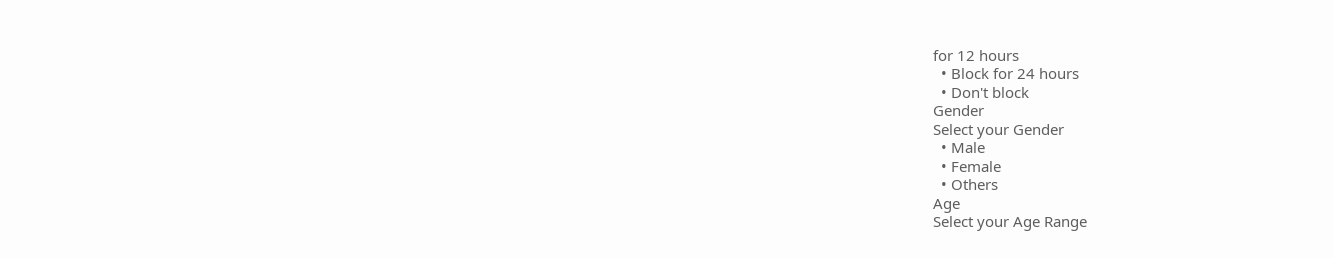for 12 hours
  • Block for 24 hours
  • Don't block
Gender
Select your Gender
  • Male
  • Female
  • Others
Age
Select your Age Range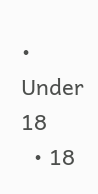• Under 18
  • 18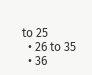to 25
  • 26 to 35
  • 36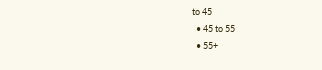to 45
  • 45 to 55
  • 55+